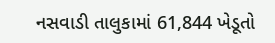નસવાડી તાલુકામાં 61,844 ખેડૂતો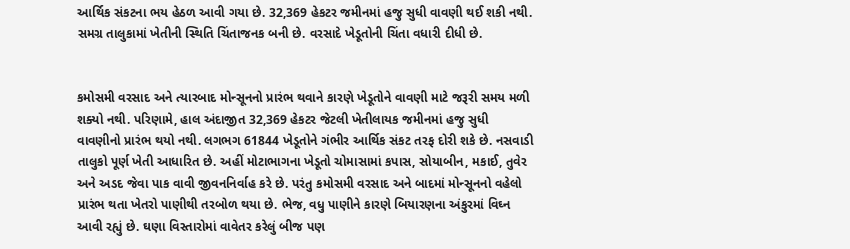આર્થિક સંકટના ભય હેઠળ આવી ગયા છે. 32,369 હેકટર જમીનમાં હજુ સુધી વાવણી થઈ શકી નથી. સમગ્ર તાલુકામાં ખેતીની સ્થિતિ ચિંતાજનક બની છે. વરસાદે ખેડૂતોની ચિંતા વધારી દીધી છે.


કમોસમી વરસાદ અને ત્યારબાદ મોન્સૂનનો પ્રારંભ થવાને કારણે ખેડૂતોને વાવણી માટે જરૂરી સમય મળી શક્યો નથી. પરિણામે, હાલ અંદાજીત 32,369 હેકટર જેટલી ખેતીલાયક જમીનમાં હજુ સુધી વાવણીનો પ્રારંભ થયો નથી. લગભગ 61844 ખેડૂતોને ગંભીર આર્થિક સંકટ તરફ દોરી શકે છે. નસવાડી તાલુકો પૂર્ણ ખેતી આધારિત છે. અહીં મોટાભાગના ખેડૂતો ચોમાસામાં કપાસ, સોયાબીન, મકાઈ, તુવેર અને અડદ જેવા પાક વાવી જીવનનિર્વાહ કરે છે. પરંતુ કમોસમી વરસાદ અને બાદમાં મોન્સૂનનો વહેલો પ્રારંભ થતા ખેતરો પાણીથી તરબોળ થયા છે. ભેજ, વધુ પાણીને કારણે બિયારણના અંકુરમાં વિઘ્ન આવી રહ્યું છે. ઘણા વિસ્તારોમાં વાવેતર કરેલું બીજ પણ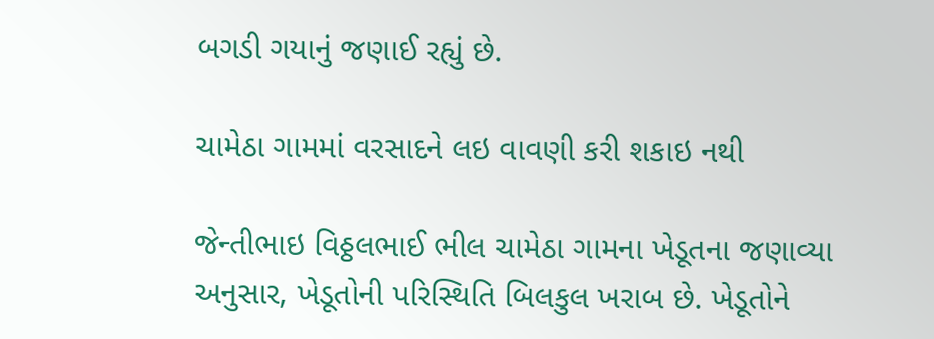બગડી ગયાનું જણાઈ રહ્યું છે.

ચામેઠા ગામમાં વરસાદને લઇ વાવણી કરી શકાઇ નથી

જેન્તીભાઇ વિઠ્ઠલભાઈ ભીલ ચામેઠા ગામના ખેડૂતના જણાવ્યા અનુસાર, ખેડૂતોની પરિસ્થિતિ બિલકુલ ખરાબ છે. ખેડૂતોને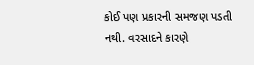કોઈ પણ પ્રકારની સમજણ પડતી નથી. વરસાદને કારણે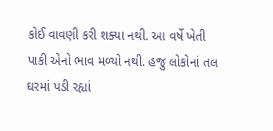કોઈ વાવણી કરી શક્યા નથી. આ વર્ષે ખેતી પાકી એનો ભાવ મળ્યો નથી. હજુ લોકોનાં તલ ઘરમાં પડી રહ્યાં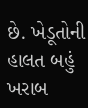છે. ખેડૂતોની હાલત બહું ખરાબ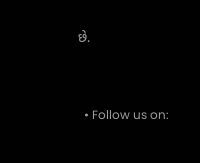છે.


  • Follow us on: